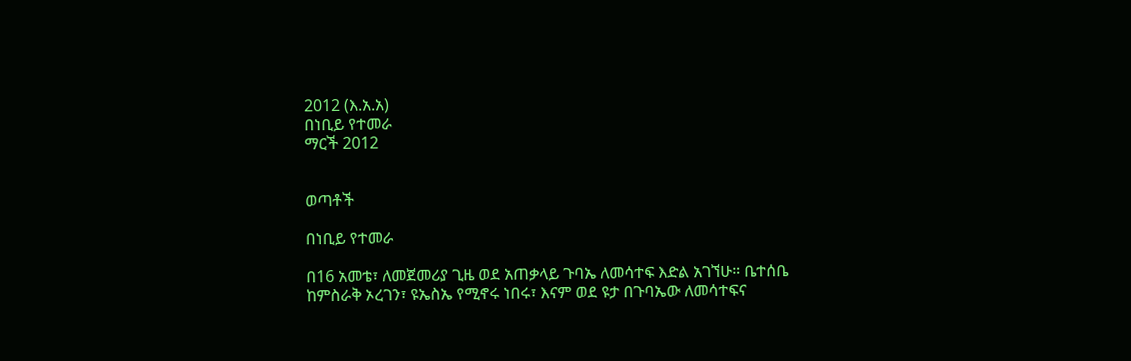2012 (እ.አ.አ)
በነቢይ የተመራ
ማርች 2012


ወጣቶች

በነቢይ የተመራ

በ16 አመቴ፣ ለመጀመሪያ ጊዜ ወደ አጠቃላይ ጉባኤ ለመሳተፍ እድል አገኘሁ። ቤተሰቤ ከምስራቅ ኦረገን፣ ዩኤስኤ የሚኖሩ ነበሩ፣ እናም ወደ ዩታ በጉባኤው ለመሳተፍና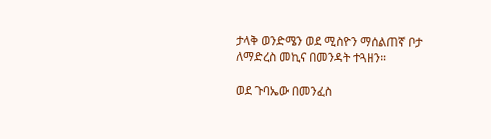ታላቅ ወንድሜን ወደ ሚስዮን ማሰልጠኛ ቦታ ለማድረስ መኪና በመንዳት ተጓዘን።

ወደ ጉባኤው በመንፈስ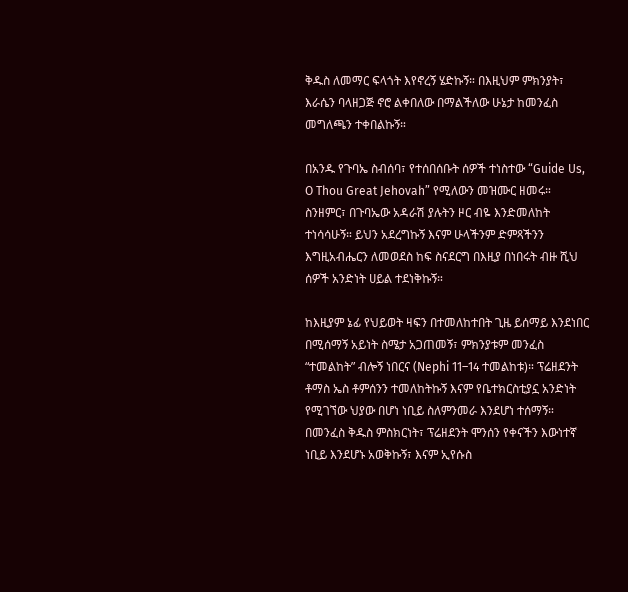ቅዱስ ለመማር ፍላጎት እየኖረኝ ሄድኩኝ። በእዚህም ምክንያት፣ እራሴን ባላዘጋጅ ኖሮ ልቀበለው በማልችለው ሁኔታ ከመንፈስ መግለጫን ተቀበልኩኝ።

በአንዱ የጉባኤ ስብሰባ፣ የተሰበሰቡት ሰዎች ተነስተው “Guide Us, O Thou Great Jehovah” የሚለውን መዝሙር ዘመሩ። ስንዘምር፣ በጉባኤው አዳራሽ ያሉትን ዞር ብዬ እንድመለከት ተነሳሳሁኝ። ይህን አደረግኩኝ እናም ሁላችንም ድምጻችንን እግዚአብሔርን ለመወደስ ከፍ ስናደርግ በእዚያ በነበሩት ብዙ ሺህ ሰዎች አንድነት ሀይል ተደነቅኩኝ።

ከእዚያም ኔፊ የህይወት ዛፍን በተመለከተበት ጊዜ ይሰማይ እንደነበር በሚሰማኝ አይነት ስሜታ አጋጠመኝ፣ ምክንያቱም መንፈስ “ተመልከት” ብሎኝ ነበርና (Nephi 11–14 ተመልከቱ)። ፕሬዘደንት ቶማስ ኤስ ቶምሰንን ተመለከትኩኝ እናም የቤተክርስቲያኗ አንድነት የሚገኘው ህያው በሆነ ነቢይ ስለምንመራ እንደሆነ ተሰማኝ። በመንፈስ ቅዱስ ምስክርነት፣ ፕሬዘደንት ሞንሰን የቀናችን እውነተኛ ነቢይ እንደሆኑ አወቅኩኝ፣ እናም ኢየሱስ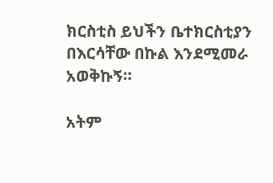ክርስቲስ ይህችን ቤተክርስቲያን በእርሳቸው በኩል እንደሚመራ አወቅኩኝ።

አትም